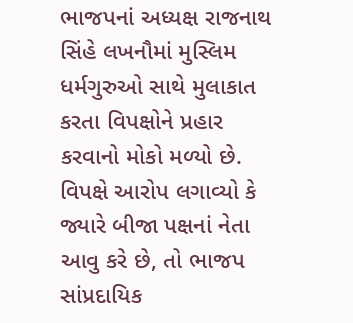ભાજપનાં અધ્યક્ષ રાજનાથ સિંહે લખનૌમાં મુસ્લિમ ધર્મગુરુઓ સાથે મુલાકાત કરતા વિપક્ષોને પ્રહાર કરવાનો મોકો મળ્યો છે. વિપક્ષે આરોપ લગાવ્યો કે જ્યારે બીજા પક્ષનાં નેતા આવુ કરે છે, તો ભાજપ સાંપ્રદાયિક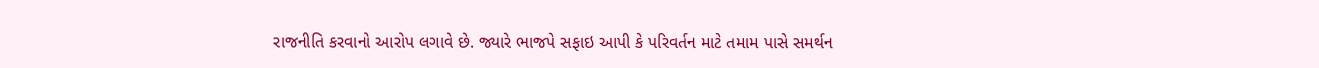રાજનીતિ કરવાનો આરોપ લગાવે છે. જ્યારે ભાજપે સફાઇ આપી કે પરિવર્તન માટે તમામ પાસે સમર્થન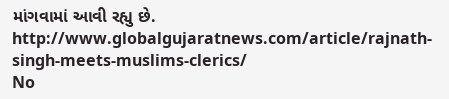માંગવામાં આવી રહ્યુ છે.
http://www.globalgujaratnews.com/article/rajnath-singh-meets-muslims-clerics/
No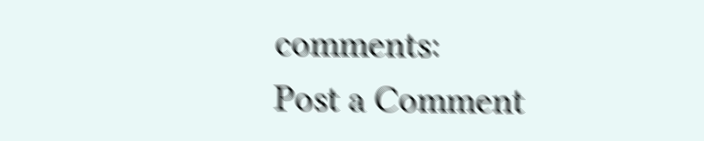comments:
Post a Comment